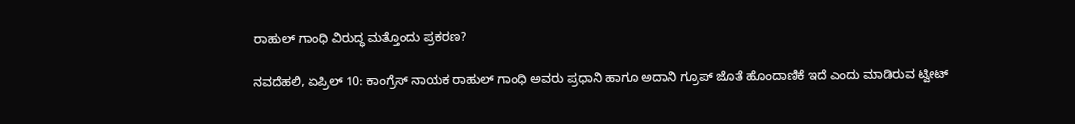ರಾಹುಲ್ ಗಾಂಧಿ ವಿರುದ್ಧ ಮತ್ತೊಂದು ಪ್ರಕರಣ?

ನವದೆಹಲಿ, ಏಪ್ರಿಲ್‌ 10: ಕಾಂಗ್ರೆಸ್ ನಾಯಕ ರಾಹುಲ್ ಗಾಂಧಿ ಅವರು ಪ್ರಧಾನಿ ಹಾಗೂ ಅದಾನಿ ಗ್ರೂಪ್‌ ಜೊತೆ ಹೊಂದಾಣಿಕೆ ಇದೆ ಎಂದು ಮಾಡಿರುವ ಟ್ವೀಟ್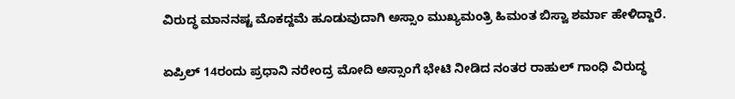ವಿರುದ್ಧ ಮಾನನಷ್ಟ ಮೊಕದ್ದಮೆ ಹೂಡುವುದಾಗಿ ಅಸ್ಸಾಂ ಮುಖ್ಯಮಂತ್ರಿ ಹಿಮಂತ ಬಿಸ್ವಾ ಶರ್ಮಾ ಹೇಳಿದ್ದಾರೆ.

ಏಪ್ರಿಲ್ 14ರಂದು ಪ್ರಧಾನಿ ನರೇಂದ್ರ ಮೋದಿ ಅಸ್ಸಾಂಗೆ ಭೇಟಿ ನೀಡಿದ ನಂತರ ರಾಹುಲ್ ಗಾಂಧಿ ವಿರುದ್ಧ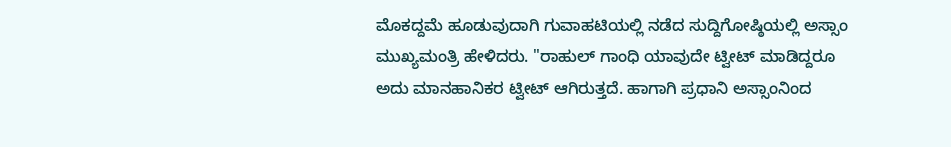ಮೊಕದ್ದಮೆ ಹೂಡುವುದಾಗಿ ಗುವಾಹಟಿಯಲ್ಲಿ ನಡೆದ ಸುದ್ದಿಗೋಷ್ಠಿಯಲ್ಲಿ ಅಸ್ಸಾಂ ಮುಖ್ಯಮಂತ್ರಿ ಹೇಳಿದರು. "ರಾಹುಲ್ ಗಾಂಧಿ ಯಾವುದೇ ಟ್ವೀಟ್ ಮಾಡಿದ್ದರೂ ಅದು ಮಾನಹಾನಿಕರ ಟ್ವೀಟ್ ಆಗಿರುತ್ತದೆ. ಹಾಗಾಗಿ ಪ್ರಧಾನಿ ಅಸ್ಸಾಂನಿಂದ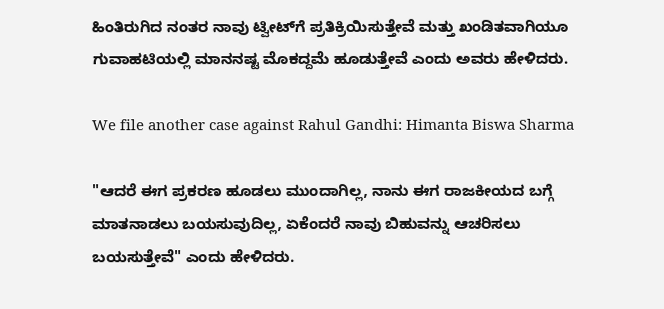ಹಿಂತಿರುಗಿದ ನಂತರ ನಾವು ಟ್ವೀಟ್‌ಗೆ ಪ್ರತಿಕ್ರಿಯಿಸುತ್ತೇವೆ ಮತ್ತು ಖಂಡಿತವಾಗಿಯೂ ಗುವಾಹಟಿಯಲ್ಲಿ ಮಾನನಷ್ಟ ಮೊಕದ್ದಮೆ ಹೂಡುತ್ತೇವೆ ಎಂದು ಅವರು ಹೇಳಿದರು.

We file another case against Rahul Gandhi: Himanta Biswa Sharma

"ಆದರೆ ಈಗ ಪ್ರಕರಣ ಹೂಡಲು ಮುಂದಾಗಿಲ್ಲ, ನಾನು ಈಗ ರಾಜಕೀಯದ ಬಗ್ಗೆ ಮಾತನಾಡಲು ಬಯಸುವುದಿಲ್ಲ, ಏಕೆಂದರೆ ನಾವು ಬಿಹುವನ್ನು ಆಚರಿಸಲು ಬಯಸುತ್ತೇವೆ" ಎಂದು ಹೇಳಿದರು.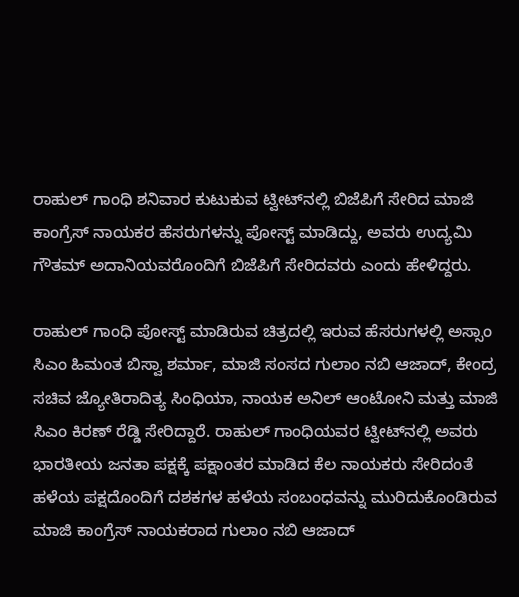ರಾಹುಲ್ ಗಾಂಧಿ ಶನಿವಾರ ಕುಟುಕುವ ಟ್ವೀಟ್‌ನಲ್ಲಿ ಬಿಜೆಪಿಗೆ ಸೇರಿದ ಮಾಜಿ ಕಾಂಗ್ರೆಸ್ ನಾಯಕರ ಹೆಸರುಗಳನ್ನು ಪೋಸ್ಟ್ ಮಾಡಿದ್ದು, ಅವರು ಉದ್ಯಮಿ ಗೌತಮ್ ಅದಾನಿಯವರೊಂದಿಗೆ ಬಿಜೆಪಿಗೆ ಸೇರಿದವರು ಎಂದು ಹೇಳಿದ್ದರು.

ರಾಹುಲ್‌ ಗಾಂಧಿ ಪೋಸ್ಟ್‌ ಮಾಡಿರುವ ಚಿತ್ರದಲ್ಲಿ ಇರುವ ಹೆಸರುಗಳಲ್ಲಿ ಅಸ್ಸಾಂ ಸಿಎಂ ಹಿಮಂತ ಬಿಸ್ವಾ ಶರ್ಮಾ, ಮಾಜಿ ಸಂಸದ ಗುಲಾಂ ನಬಿ ಆಜಾದ್, ಕೇಂದ್ರ ಸಚಿವ ಜ್ಯೋತಿರಾದಿತ್ಯ ಸಿಂಧಿಯಾ, ನಾಯಕ ಅನಿಲ್ ಆಂಟೋನಿ ಮತ್ತು ಮಾಜಿ ಸಿಎಂ ಕಿರಣ್ ರೆಡ್ಡಿ ಸೇರಿದ್ದಾರೆ. ರಾಹುಲ್ ಗಾಂಧಿಯವರ ಟ್ವೀಟ್‌ನಲ್ಲಿ ಅವರು ಭಾರತೀಯ ಜನತಾ ಪಕ್ಷಕ್ಕೆ ಪಕ್ಷಾಂತರ ಮಾಡಿದ ಕೆಲ ನಾಯಕರು ಸೇರಿದಂತೆ ಹಳೆಯ ಪಕ್ಷದೊಂದಿಗೆ ದಶಕಗಳ ಹಳೆಯ ಸಂಬಂಧವನ್ನು ಮುರಿದುಕೊಂಡಿರುವ ಮಾಜಿ ಕಾಂಗ್ರೆಸ್ ನಾಯಕರಾದ ಗುಲಾಂ ನಬಿ ಆಜಾದ್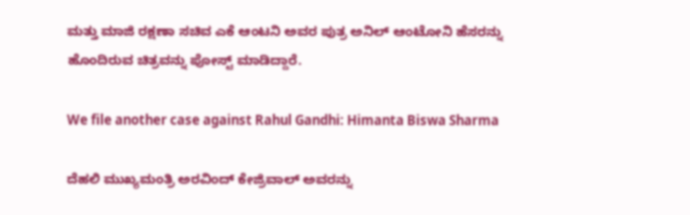ಮತ್ತು ಮಾಜಿ ರಕ್ಷಣಾ ಸಚಿವ ಎಕೆ ಆಂಟನಿ ಅವರ ಪುತ್ರ ಅನಿಲ್ ಆಂಟೋನಿ ಹೆಸರನ್ನು ಹೊಂದಿರುವ ಚಿತ್ರವನ್ನು ಪೋಸ್ಟ್ ಮಾಡಿದ್ದಾರೆ.

We file another case against Rahul Gandhi: Himanta Biswa Sharma

ದೆಹಲಿ ಮುಖ್ಯಮಂತ್ರಿ ಅರವಿಂದ್ ಕೇಜ್ರಿವಾಲ್ ಅವರನ್ನು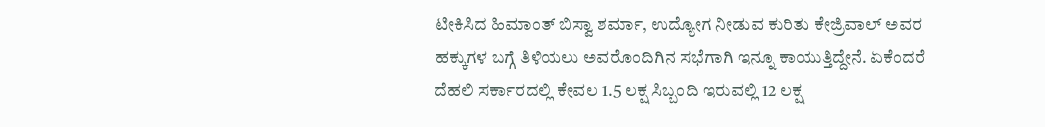ಟೀಕಿಸಿದ ಹಿಮಾಂತ್‌ ಬಿಸ್ವಾ ಶರ್ಮಾ, ಉದ್ಯೋಗ ನೀಡುವ ಕುರಿತು ಕೇಜ್ರಿವಾಲ್ ಅವರ ಹಕ್ಕುಗಳ ಬಗ್ಗೆ ತಿಳಿಯಲು ಅವರೊಂದಿಗಿನ ಸಭೆಗಾಗಿ ಇನ್ನೂ ಕಾಯುತ್ತಿದ್ದೇನೆ. ಏಕೆಂದರೆ ದೆಹಲಿ ಸರ್ಕಾರದಲ್ಲಿ ಕೇವಲ 1.5 ಲಕ್ಷ ಸಿಬ್ಬಂದಿ ಇರುವಲ್ಲಿ 12 ಲಕ್ಷ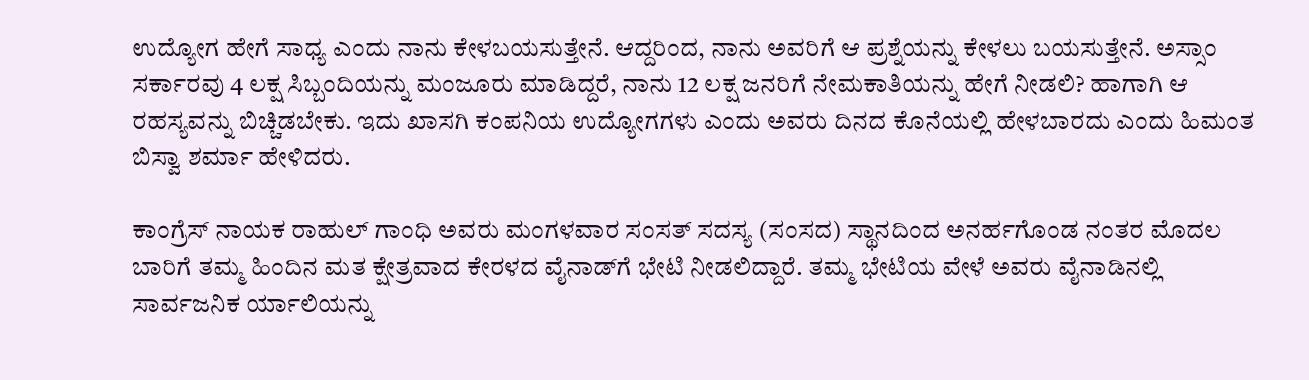ಉದ್ಯೋಗ ಹೇಗೆ ಸಾಧ್ಯ ಎಂದು ನಾನು ಕೇಳಬಯಸುತ್ತೇನೆ. ಆದ್ದರಿಂದ, ನಾನು ಅವರಿಗೆ ಆ ಪ್ರಶ್ನೆಯನ್ನು ಕೇಳಲು ಬಯಸುತ್ತೇನೆ. ಅಸ್ಸಾಂ ಸರ್ಕಾರವು 4 ಲಕ್ಷ ಸಿಬ್ಬಂದಿಯನ್ನು ಮಂಜೂರು ಮಾಡಿದ್ದರೆ, ನಾನು 12 ಲಕ್ಷ ಜನರಿಗೆ ನೇಮಕಾತಿಯನ್ನು ಹೇಗೆ ನೀಡಲಿ? ಹಾಗಾಗಿ ಆ ರಹಸ್ಯವನ್ನು ಬಿಚ್ಚಿಡಬೇಕು. ಇದು ಖಾಸಗಿ ಕಂಪನಿಯ ಉದ್ಯೋಗಗಳು ಎಂದು ಅವರು ದಿನದ ಕೊನೆಯಲ್ಲಿ ಹೇಳಬಾರದು ಎಂದು ಹಿಮಂತ ಬಿಸ್ವಾ ಶರ್ಮಾ ಹೇಳಿದರು.

ಕಾಂಗ್ರೆಸ್ ನಾಯಕ ರಾಹುಲ್ ಗಾಂಧಿ ಅವರು ಮಂಗಳವಾರ ಸಂಸತ್ ಸದಸ್ಯ (ಸಂಸದ) ಸ್ಥಾನದಿಂದ ಅನರ್ಹಗೊಂಡ ನಂತರ ಮೊದಲ ಬಾರಿಗೆ ತಮ್ಮ ಹಿಂದಿನ ಮತ ಕ್ಷೇತ್ರವಾದ ಕೇರಳದ ವೈನಾಡ್‌ಗೆ ಭೇಟಿ ನೀಡಲಿದ್ದಾರೆ. ತಮ್ಮ ಭೇಟಿಯ ವೇಳೆ ಅವರು ವೈನಾಡಿನಲ್ಲಿ ಸಾರ್ವಜನಿಕ ರ್ಯಾಲಿಯನ್ನು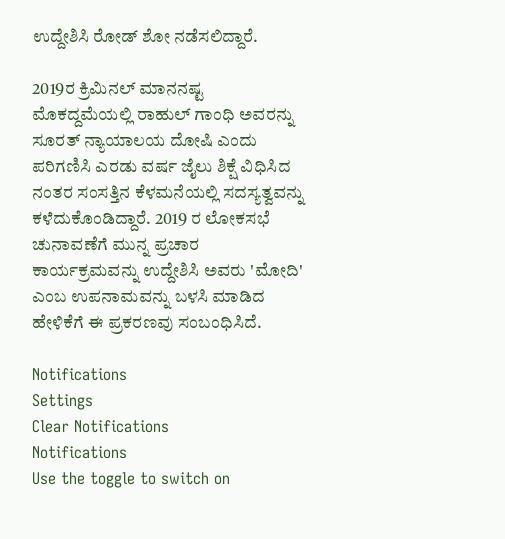ಉದ್ದೇಶಿಸಿ ರೋಡ್ ಶೋ ನಡೆಸಲಿದ್ದಾರೆ.

2019ರ ಕ್ರಿಮಿನಲ್ ಮಾನನಷ್ಟ ಮೊಕದ್ದಮೆಯಲ್ಲಿ ರಾಹುಲ್ ಗಾಂಧಿ ಅವರನ್ನು ಸೂರತ್ ನ್ಯಾಯಾಲಯ ದೋಷಿ ಎಂದು ಪರಿಗಣಿಸಿ ಎರಡು ವರ್ಷ ಜೈಲು ಶಿಕ್ಷೆ ವಿಧಿಸಿದ ನಂತರ ಸಂಸತ್ತಿನ ಕೆಳಮನೆಯಲ್ಲಿ ಸದಸ್ಯತ್ವವನ್ನು ಕಳೆದುಕೊಂಡಿದ್ದಾರೆ. 2019 ರ ಲೋಕಸಭೆ ಚುನಾವಣೆಗೆ ಮುನ್ನ ಪ್ರಚಾರ ಕಾರ್ಯಕ್ರಮವನ್ನು ಉದ್ದೇಶಿಸಿ ಅವರು 'ಮೋದಿ' ಎಂಬ ಉಪನಾಮವನ್ನು ಬಳಸಿ ಮಾಡಿದ ಹೇಳಿಕೆಗೆ ಈ ಪ್ರಕರಣವು ಸಂಬಂಧಿಸಿದೆ.

Notifications
Settings
Clear Notifications
Notifications
Use the toggle to switch on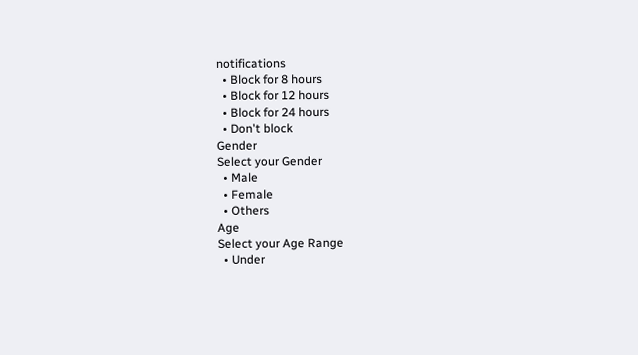notifications
  • Block for 8 hours
  • Block for 12 hours
  • Block for 24 hours
  • Don't block
Gender
Select your Gender
  • Male
  • Female
  • Others
Age
Select your Age Range
  • Under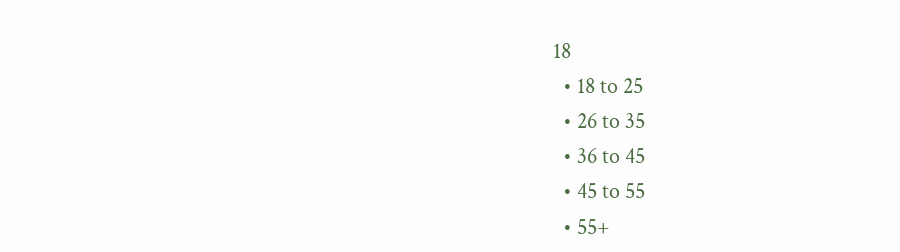18
  • 18 to 25
  • 26 to 35
  • 36 to 45
  • 45 to 55
  • 55+